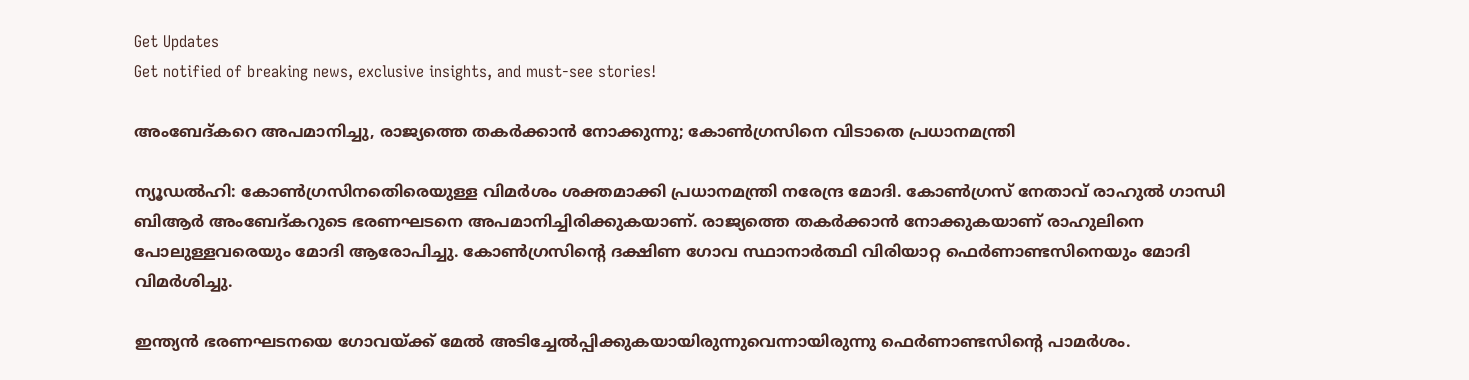Get Updates
Get notified of breaking news, exclusive insights, and must-see stories!

അംബേദ്കറെ അപമാനിച്ചു, രാജ്യത്തെ തകര്‍ക്കാന്‍ നോക്കുന്നു; കോണ്‍ഗ്രസിനെ വിടാതെ പ്രധാനമന്ത്രി

ന്യൂഡല്‍ഹി: കോണ്‍ഗ്രസിനതെിരെയുള്ള വിമര്‍ശം ശക്തമാക്കി പ്രധാനമന്ത്രി നരേന്ദ്ര മോദി. കോണ്‍ഗ്രസ് നേതാവ് രാഹുല്‍ ഗാന്ധി ബിആര്‍ അംബേദ്കറുടെ ഭരണഘടനെ അപമാനിച്ചിരിക്കുകയാണ്. രാജ്യത്തെ തകര്‍ക്കാന്‍ നോക്കുകയാണ് രാഹുലിനെ പോലുള്ളവരെയും മോദി ആരോപിച്ചു. കോണ്‍ഗ്രസിന്റെ ദക്ഷിണ ഗോവ സ്ഥാനാര്‍ത്ഥി വിരിയാറ്റ ഫെര്‍ണാണ്ടസിനെയും മോദി വിമര്‍ശിച്ചു.

ഇന്ത്യന്‍ ഭരണഘടനയെ ഗോവയ്ക്ക് മേല്‍ അടിച്ചേല്‍പ്പിക്കുകയായിരുന്നുവെന്നായിരുന്നു ഫെര്‍ണാണ്ടസിന്റെ പാമര്‍ശം.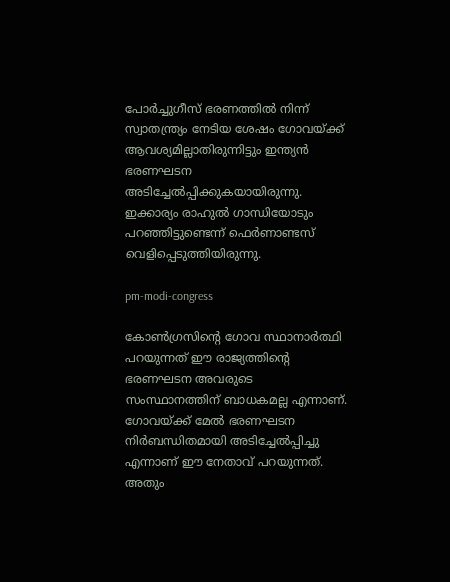പോര്‍ച്ചുഗീസ് ഭരണത്തില്‍ നിന്ന് സ്വാതന്ത്ര്യം നേടിയ ശേഷം ഗോവയ്ക്ക് ആവശ്യമില്ലാതിരുന്നിട്ടും ഇന്ത്യന്‍ ഭരണഘടന അടിച്ചേല്‍പ്പിക്കുകയായിരുന്നു. ഇക്കാര്യം രാഹുല്‍ ഗാന്ധിയോടും പറഞ്ഞിട്ടുണ്ടെന്ന് ഫെര്‍ണാണ്ടസ് വെളിപ്പെടുത്തിയിരുന്നു.

pm-modi-congress

കോണ്‍ഗ്രസിന്റെ ഗോവ സ്ഥാനാര്‍ത്ഥി പറയുന്നത് ഈ രാജ്യത്തിന്റെ ഭരണഘടന അവരുടെ സംസ്ഥാനത്തിന് ബാധകമല്ല എന്നാണ്. ഗോവയ്ക്ക് മേല്‍ ഭരണഘടന നിര്‍ബന്ധിതമായി അടിച്ചേല്‍പ്പിച്ചു എന്നാണ് ഈ നേതാവ് പറയുന്നത്. അതും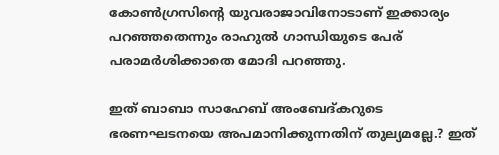കോണ്‍ഗ്രസിന്റെ യുവരാജാവിനോടാണ് ഇക്കാര്യം പറഞ്ഞതെന്നും രാഹുല്‍ ഗാന്ധിയുടെ പേര് പരാമര്‍ശിക്കാതെ മോദി പറഞ്ഞു.

ഇത് ബാബാ സാഹേബ് അംബേദ്കറുടെ ഭരണഘടനയെ അപമാനിക്കുന്നതിന് തുല്യമല്ലേ.? ഇത്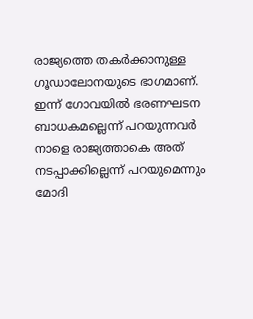രാജ്യത്തെ തകര്‍ക്കാനുള്ള ഗൂഡാലോനയുടെ ഭാഗമാണ്. ഇന്ന് ഗോവയില്‍ ഭരണഘടന ബാധകമല്ലെന്ന് പറയുന്നവര്‍ നാളെ രാജ്യത്താകെ അത് നടപ്പാക്കില്ലെന്ന് പറയുമെന്നും മോദി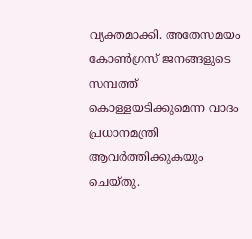വ്യക്തമാക്കി. അതേസമയം കോണ്‍ഗ്രസ് ജനങ്ങളുടെ സമ്പത്ത് കൊള്ളയടിക്കുമെന്ന വാദം പ്രധാനമന്ത്രി ആവര്‍ത്തിക്കുകയും ചെയ്തു.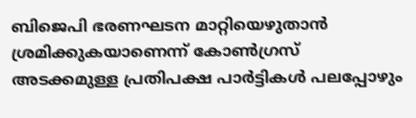ബിജെപി ഭരണഘടന മാറ്റിയെഴുതാന്‍ ശ്രമിക്കുകയാണെന്ന് കോണ്‍ഗ്രസ് അടക്കമുള്ള പ്രതിപക്ഷ പാര്‍ട്ടികള്‍ പലപ്പോഴും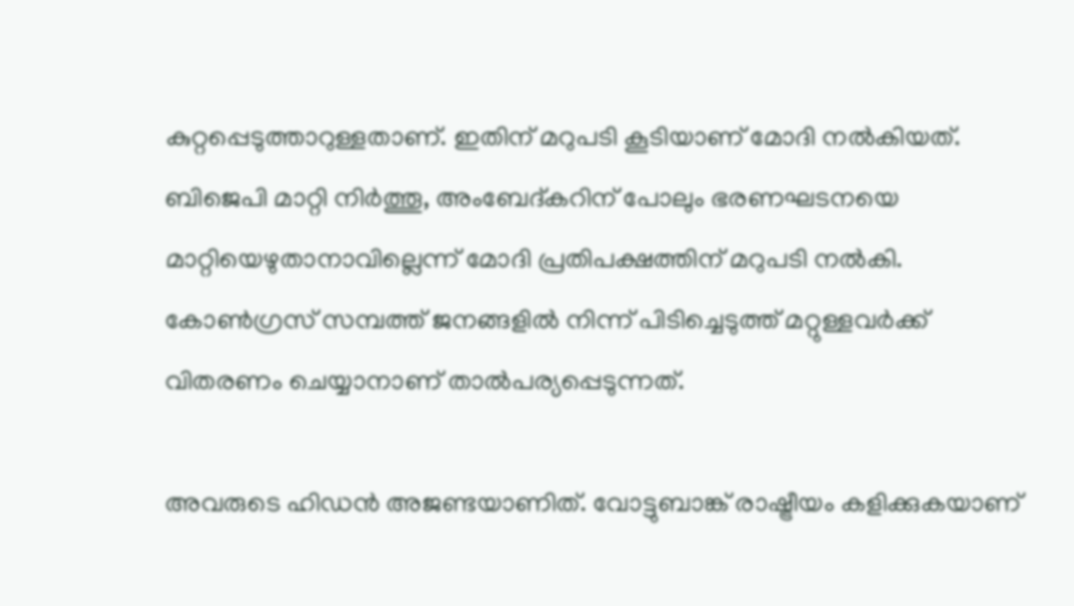കുറ്റപ്പെടുത്താറുള്ളതാണ്. ഇതിന് മറുപടി കൂടിയാണ് മോദി നല്‍കിയത്. ബിജെപി മാറ്റി നിര്‍ത്തൂ, അംബേദ്കറിന് പോലും ഭരണഘടനയെ മാറ്റിയെഴുതാനാവില്ലെന്ന് മോദി പ്രതിപക്ഷത്തിന് മറുപടി നല്‍കി. കോണ്‍ഗ്രസ് സമ്പത്ത് ജനങ്ങളില്‍ നിന്ന് പിടിച്ചെടുത്ത് മറ്റുള്ളവര്‍ക്ക് വിതരണം ചെയ്യാനാണ് താല്‍പര്യപ്പെടുന്നത്.

അവരുടെ ഹിഡന്‍ അജണ്ടയാണിത്. വോട്ടുബാങ്ക് രാഷ്ട്രീയം കളിക്കുകയാണ്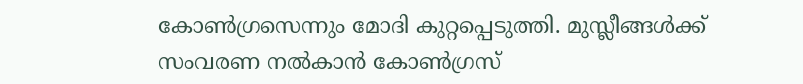കോണ്‍ഗ്രസെന്നും മോദി കുറ്റപ്പെടുത്തി. മുസ്ലീങ്ങള്‍ക്ക് സംവരണ നല്‍കാന്‍ കോണ്‍ഗ്രസ്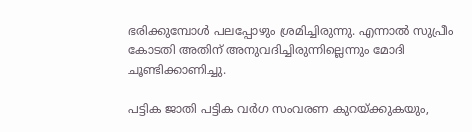ഭരിക്കുമ്പോള്‍ പലപ്പോഴും ശ്രമിച്ചിരുന്നു. എന്നാല്‍ സുപ്രീം കോടതി അതിന് അനുവദിച്ചിരുന്നില്ലെന്നും മോദി ചൂണ്ടിക്കാണിച്ചു.

പട്ടിക ജാതി പട്ടിക വര്‍ഗ സംവരണ കുറയ്ക്കുകയും,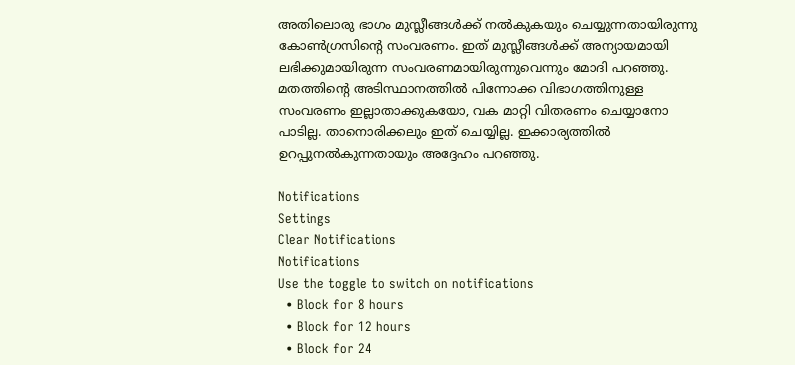അതിലൊരു ഭാഗം മുസ്ലീങ്ങള്‍ക്ക് നല്‍കുകയും ചെയ്യുന്നതായിരുന്നു കോണ്‍ഗ്രസിന്റെ സംവരണം. ഇത് മുസ്ലീങ്ങള്‍ക്ക് അന്യായമായി ലഭിക്കുമായിരുന്ന സംവരണമായിരുന്നുവെന്നും മോദി പറഞ്ഞു. മതത്തിന്റെ അടിസ്ഥാനത്തില്‍ പിന്നോക്ക വിഭാഗത്തിനുള്ള സംവരണം ഇല്ലാതാക്കുകയോ, വക മാറ്റി വിതരണം ചെയ്യാനോ പാടില്ല. താനൊരിക്കലും ഇത് ചെയ്യില്ല. ഇക്കാര്യത്തില്‍ ഉറപ്പുനല്‍കുന്നതായും അദ്ദേഹം പറഞ്ഞു.

Notifications
Settings
Clear Notifications
Notifications
Use the toggle to switch on notifications
  • Block for 8 hours
  • Block for 12 hours
  • Block for 24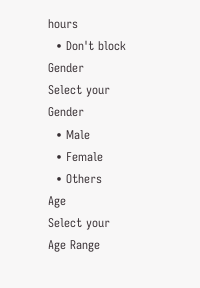hours
  • Don't block
Gender
Select your Gender
  • Male
  • Female
  • Others
Age
Select your Age Range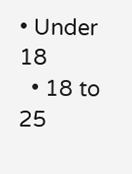• Under 18
  • 18 to 25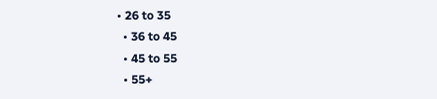• 26 to 35
  • 36 to 45
  • 45 to 55
  • 55+